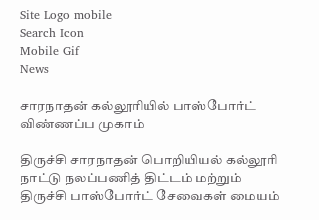Site Logo mobile
Search Icon
Mobile Gif
News

சாரநாதன் கல்லூரியில் பாஸ்போர்ட் விண்ணப்ப முகாம்

திருச்சி சாரநாதன் பொறியியல் கல்லூரி நாட்டு நலப்பணித் திட்டம் மற்றும் திருச்சி பாஸ்போர்ட் சேவைகள் மையம்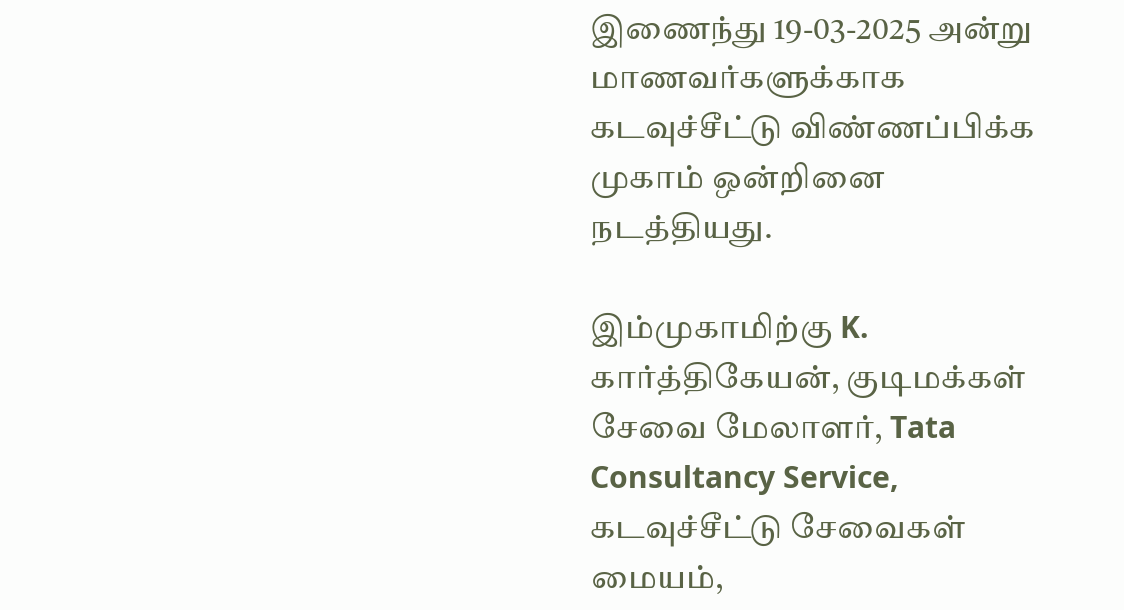இணைந்து 19-03-2025 அன்று மாணவர்களுக்காக கடவுச்சீட்டு விண்ணப்பிக்க முகாம் ஒன்றினை நடத்தியது.

இம்முகாமிற்கு K. கார்த்திகேயன், குடிமக்கள் சேவை மேலாளர், Tata Consultancy Service, கடவுச்சீட்டு சேவைகள் மையம்,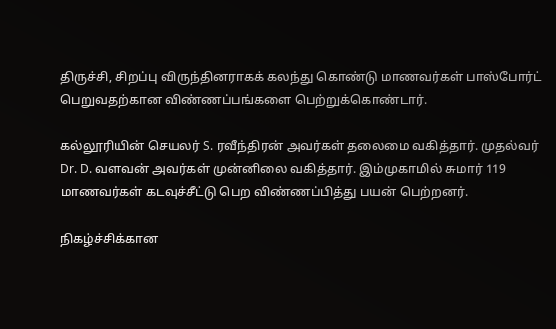திருச்சி, சிறப்பு விருந்தினராகக் கலந்து கொண்டு மாணவர்கள் பாஸ்போர்ட் பெறுவதற்கான விண்ணப்பங்களை பெற்றுக்கொண்டார்.

கல்லூரியின் செயலர் S. ரவீந்திரன் அவர்கள் தலைமை வகித்தார். முதல்வர் Dr. D. வளவன் அவர்கள் முன்னிலை வகித்தார். இம்முகாமில் சுமார் 119 மாணவர்கள் கடவுச்சீட்டு பெற விண்ணப்பித்து பயன் பெற்றனர்.

நிகழ்ச்சிக்கான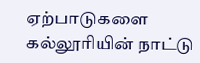ஏற்பாடுகளை கல்லூரியின் நாட்டு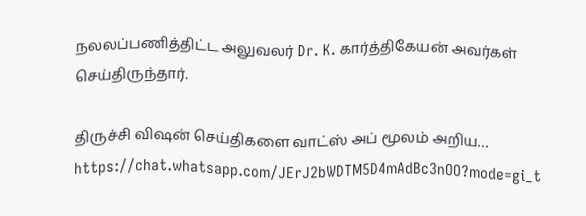நலலப்பணித்திட்ட அலுவலர் Dr. K. கார்த்திகேயன் அவர்கள் செய்திருந்தார்.

திருச்சி விஷன் செய்திகளை வாட்ஸ் அப் மூலம் அறிய…
https://chat.whatsapp.com/JErJ2bWDTM5D4mAdBc3nOO?mode=gi_t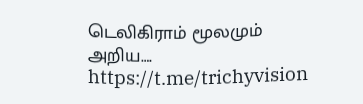டெலிகிராம் மூலமும் அறிய…. https://t.me/trichyvision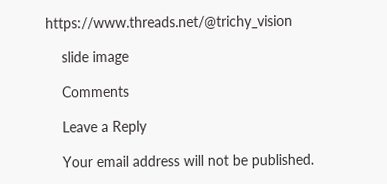https://www.threads.net/@trichy_vision

    slide image

    Comments

    Leave a Reply

    Your email address will not be published.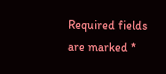Required fields are marked *